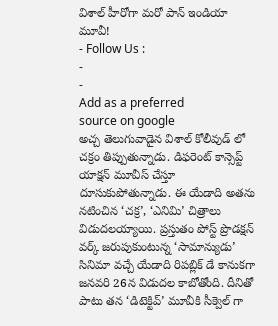విశాల్ హీరోగా మరో పాన్ ఇండియా మూవీ!
- Follow Us :
-
-
Add as a preferred
source on google
అచ్చ తెలుగువాడైన విశాల్ కోలీవుడ్ లో చక్రం తిప్పుతున్నాడు. డిఫరెంట్ కాన్సెప్ట్ యాక్షన్ మూవీస్ చేస్తూ దూసుకుపోతున్నాడు. ఈ యేడాది అతను నటించిన ‘చక్ర’, ‘ఎనిమి’ చిత్రాలు విడుదలయ్యాయి. ప్రస్తుతం పోస్ట్ ప్రొడక్షన్ వర్క్ జరుపుకుంటున్న ‘సామాన్యుడు’ సినిమా వచ్చే యేడాది రిపబ్లిక్ డే కానుకగా జనవరి 26న విడుదల కాబోతోంది. దీనితో పాటు తన ‘డిటెక్టివ్’ మూవీకి సీక్వెల్ గా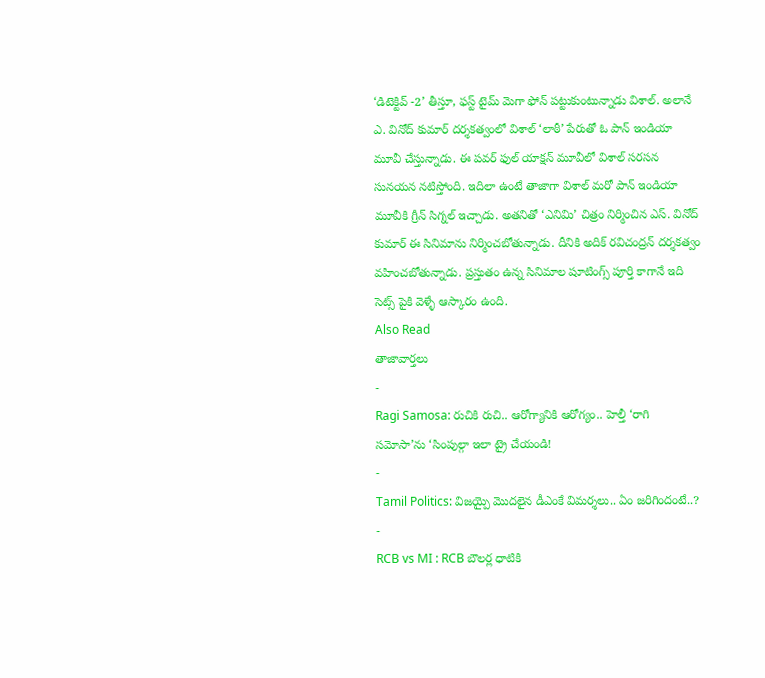‘డిటెక్టివ్ -2’ తీస్తూ, ఫస్ట్ టైమ్ మెగా ఫోన్ పట్టుకుంటున్నాడు విశాల్. అలానే ఎ. వినోద్ కుమార్ దర్శకత్వంలో విశాల్ ‘లాఠీ’ పేరుతో ఓ పాన్ ఇండియా మూవీ చేస్తున్నాడు. ఈ పవర్ ఫుల్ యాక్షన్ మూవీలో విశాల్ సరసన సునయన నటిస్తోంది. ఇదిలా ఉంటే తాజాగా విశాల్ మరో పాన్ ఇండియా మూవీకి గ్రీన్ సిగ్నల్ ఇచ్చాడు. అతనితో ‘ఎనిమి’ చిత్రం నిర్మించిన ఎస్. వినోద్ కుమార్ ఈ సినిమాను నిర్మించబోతున్నాడు. దీనికి అదిక్ రవిచంద్రన్ దర్శకత్వం వహించబోతున్నాడు. ప్రస్తుతం ఉన్న సినిమాల షూటింగ్స్ పూర్తి కాగానే ఇది సెట్స్ పైకి వెళ్ళే ఆస్కారం ఉంది.
Also Read
తాజావార్తలు
-
Ragi Samosa: రుచికి రుచి.. ఆరోగ్యానికి ఆరోగ్యం.. హెల్తీ ‘రాగి సమోసా’ను ‘సింపుల్గా ఇలా ట్రై చేయండి!
-
Tamil Politics: విజయ్పై మొదలైన డీఎంకే విమర్శలు.. ఏం జరిగిందంటే..?
-
RCB vs MI : RCB బౌలర్ల ధాటికి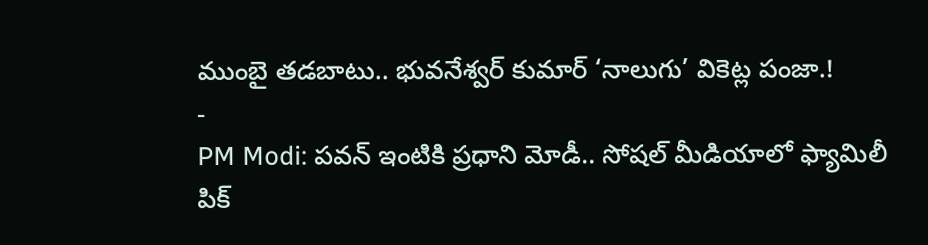ముంబై తడబాటు.. భువనేశ్వర్ కుమార్ ‘నాలుగు’ వికెట్ల పంజా.!
-
PM Modi: పవన్ ఇంటికి ప్రధాని మోడీ.. సోషల్ మీడియాలో ఫ్యామిలీ పిక్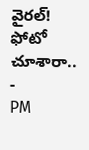వైరల్! ఫోటో చూశారా..
-
PM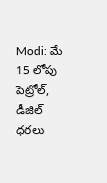Modi: మే 15 లోపు పెట్రోల్, డీజిల్ ధరలు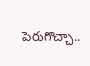పెరుగొచ్చా..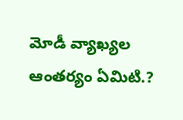మోడీ వ్యాఖ్యల ఆంతర్యం ఏమిటి.?